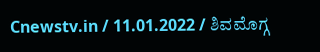Cnewstv.in / 11.01.2022 / ಶಿವಮೊಗ್ಗ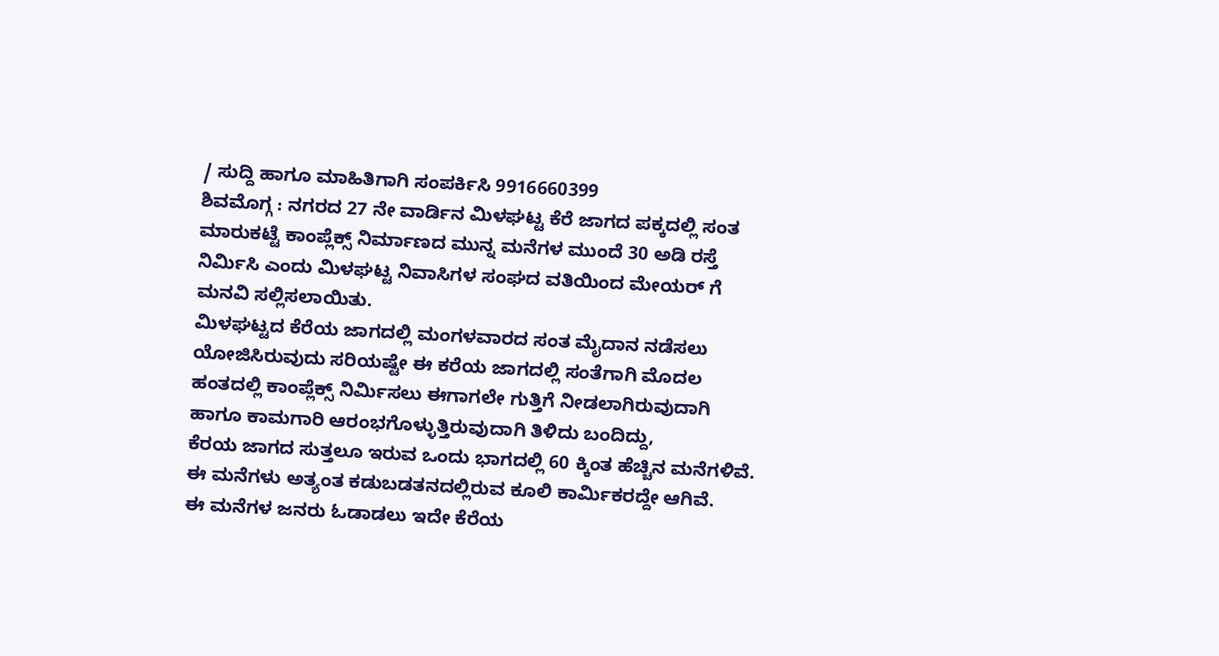/ ಸುದ್ದಿ ಹಾಗೂ ಮಾಹಿತಿಗಾಗಿ ಸಂಪರ್ಕಿಸಿ 9916660399
ಶಿವಮೊಗ್ಗ : ನಗರದ 27 ನೇ ವಾರ್ಡಿನ ಮಿಳಘಟ್ಟ ಕೆರೆ ಜಾಗದ ಪಕ್ಕದಲ್ಲಿ ಸಂತ ಮಾರುಕಟ್ಟೆ ಕಾಂಪ್ಲೆಕ್ಸ್ ನಿರ್ಮಾಣದ ಮುನ್ನ ಮನೆಗಳ ಮುಂದೆ 30 ಅಡಿ ರಸ್ತೆ ನಿರ್ಮಿಸಿ ಎಂದು ಮಿಳಘಟ್ಟ ನಿವಾಸಿಗಳ ಸಂಘದ ವತಿಯಿಂದ ಮೇಯರ್ ಗೆ ಮನವಿ ಸಲ್ಲಿಸಲಾಯಿತು.
ಮಿಳಘಟ್ಟದ ಕೆರೆಯ ಜಾಗದಲ್ಲಿ ಮಂಗಳವಾರದ ಸಂತ ಮೈದಾನ ನಡೆಸಲು ಯೋಜಿಸಿರುವುದು ಸರಿಯಷ್ಟೇ ಈ ಕರೆಯ ಜಾಗದಲ್ಲಿ ಸಂತೆಗಾಗಿ ಮೊದಲ ಹಂತದಲ್ಲಿ ಕಾಂಪ್ಲೆಕ್ಸ್ ನಿರ್ಮಿಸಲು ಈಗಾಗಲೇ ಗುತ್ತಿಗೆ ನೀಡಲಾಗಿರುವುದಾಗಿ ಹಾಗೂ ಕಾಮಗಾರಿ ಆರಂಭಗೊಳ್ಳುತ್ತಿರುವುದಾಗಿ ತಿಳಿದು ಬಂದಿದ್ದು,
ಕೆರಯ ಜಾಗದ ಸುತ್ತಲೂ ಇರುವ ಒಂದು ಭಾಗದಲ್ಲಿ 60 ಕ್ಕಿಂತ ಹೆಚ್ಚಿನ ಮನೆಗಳಿವೆ. ಈ ಮನೆಗಳು ಅತ್ಯಂತ ಕಡುಬಡತನದಲ್ಲಿರುವ ಕೂಲಿ ಕಾರ್ಮಿಕರದ್ದೇ ಆಗಿವೆ.
ಈ ಮನೆಗಳ ಜನರು ಓಡಾಡಲು ಇದೇ ಕೆರೆಯ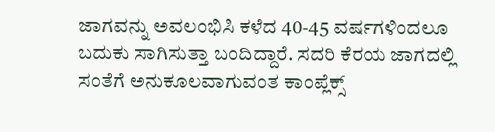ಜಾಗವನ್ನು ಅವಲಂಭಿಸಿ ಕಳೆದ 40-45 ವರ್ಷಗಳಿಂದಲೂ ಬದುಕು ಸಾಗಿಸುತ್ತಾ ಬಂದಿದ್ದಾರೆ. ಸದರಿ ಕೆರಯ ಜಾಗದಲ್ಲಿ ಸಂತೆಗೆ ಅನುಕೂಲವಾಗುವಂತ ಕಾಂಪ್ಲೆಕ್ಸ್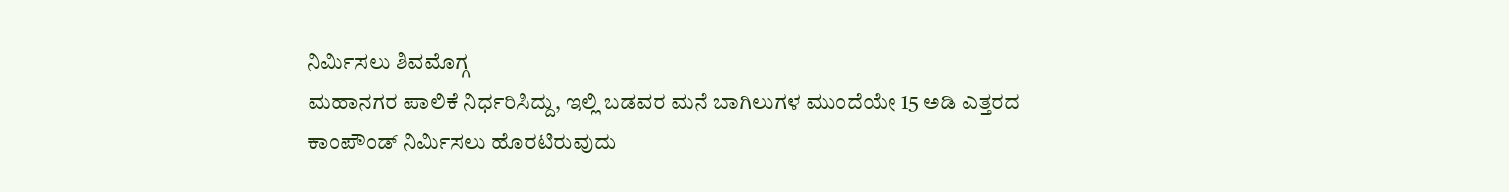ನಿರ್ಮಿಸಲು ಶಿವಮೊಗ್ಗ
ಮಹಾನಗರ ಪಾಲಿಕೆ ನಿರ್ಧರಿಸಿದ್ದು, ಇಲ್ಲಿ ಬಡವರ ಮನೆ ಬಾಗಿಲುಗಳ ಮುಂದೆಯೇ 15 ಅಡಿ ಎತ್ತರದ
ಕಾಂಪೌಂಡ್ ನಿರ್ಮಿಸಲು ಹೊರಟಿರುವುದು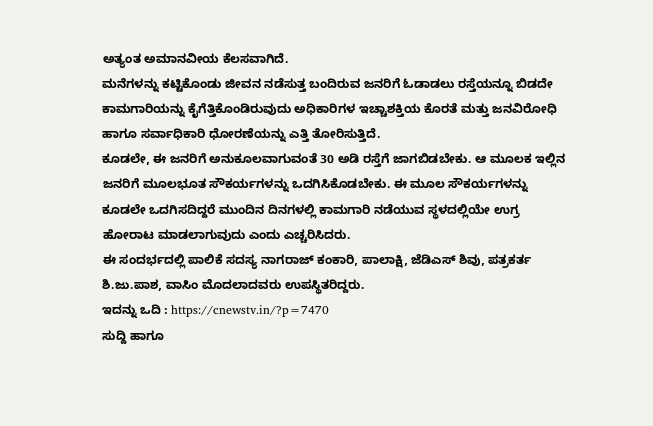ಅತ್ಯಂತ ಅಮಾನವೀಯ ಕೆಲಸವಾಗಿದೆ.
ಮನೆಗಳನ್ನು ಕಟ್ಟಿಕೊಂಡು ಜೀವನ ನಡೆಸುತ್ತ ಬಂದಿರುವ ಜನರಿಗೆ ಓಡಾಡಲು ರಸ್ತೆಯನ್ನೂ ಬಿಡದೇ ಕಾಮಗಾರಿಯನ್ನು ಕೈಗೆತ್ತಿಕೊಂಡಿರುವುದು ಅಧಿಕಾರಿಗಳ ಇಚ್ಚಾಶಕ್ತಿಯ ಕೊರತೆ ಮತ್ತು ಜನವಿರೋಧಿ ಹಾಗೂ ಸರ್ವಾಧಿಕಾರಿ ಧೋರಣೆಯನ್ನು ಎತ್ತಿ ತೋರಿಸುತ್ತಿದೆ.
ಕೂಡಲೇ, ಈ ಜನರಿಗೆ ಅನುಕೂಲವಾಗುವಂತೆ 30 ಅಡಿ ರಸ್ತೆಗೆ ಜಾಗಬಿಡಬೇಕು. ಆ ಮೂಲಕ ಇಲ್ಲಿನ ಜನರಿಗೆ ಮೂಲಭೂತ ಸೌಕರ್ಯಗಳನ್ನು ಒದಗಿಸಿಕೊಡಬೇಕು. ಈ ಮೂಲ ಸೌಕರ್ಯಗಳನ್ನು ಕೂಡಲೇ ಒದಗಿಸದಿದ್ದರೆ ಮುಂದಿನ ದಿನಗಳಲ್ಲಿ ಕಾಮಗಾರಿ ನಡೆಯುವ ಸ್ಥಳದಲ್ಲಿಯೇ ಉಗ್ರ ಹೋರಾಟ ಮಾಡಲಾಗುವುದು ಎಂದು ಎಚ್ಚರಿಸಿದರು.
ಈ ಸಂದರ್ಭದಲ್ಲಿ ಪಾಲಿಕೆ ಸದಸ್ಯ ನಾಗರಾಜ್ ಕಂಕಾರಿ, ಪಾಲಾಕ್ಷಿ, ಜೆಡಿಎಸ್ ಶಿವು, ಪತ್ರಕರ್ತ ಶಿ.ಜು.ಪಾಶ, ವಾಸಿಂ ಮೊದಲಾದವರು ಉಪಸ್ಥಿತರಿದ್ದರು.
ಇದನ್ನು ಒದಿ : https://cnewstv.in/?p=7470
ಸುದ್ದಿ ಹಾಗೂ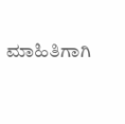ಮಾಹಿತಿಗಾಗಿ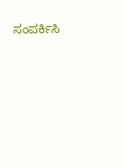ಸಂಪರ್ಕಿಸಿ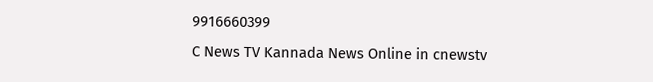9916660399
C News TV Kannada News Online in cnewstv